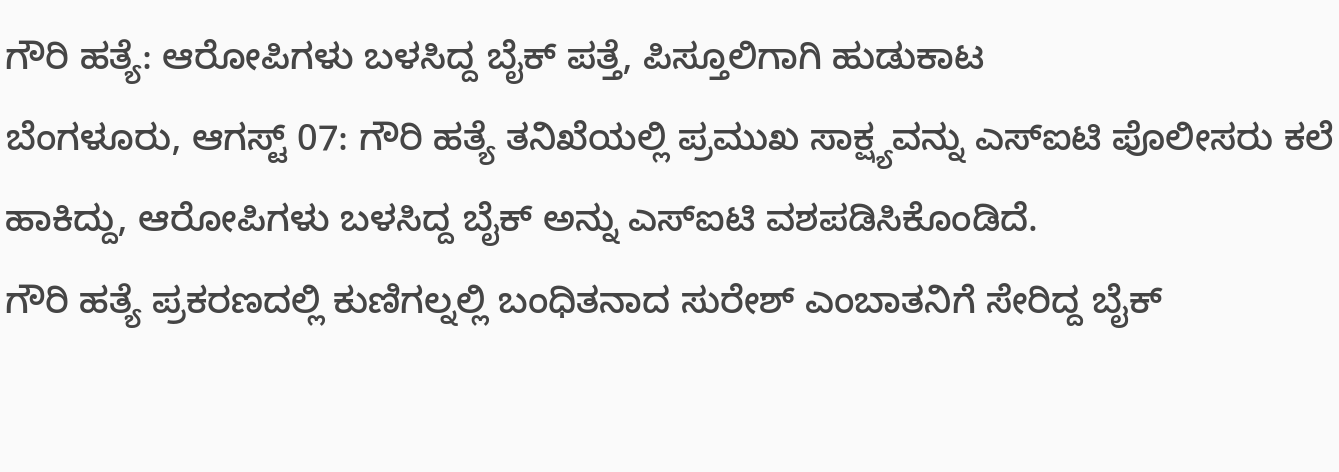ಗೌರಿ ಹತ್ಯೆ: ಆರೋಪಿಗಳು ಬಳಸಿದ್ದ ಬೈಕ್ ಪತ್ತೆ, ಪಿಸ್ತೂಲಿಗಾಗಿ ಹುಡುಕಾಟ
ಬೆಂಗಳೂರು, ಆಗಸ್ಟ್ 07: ಗೌರಿ ಹತ್ಯೆ ತನಿಖೆಯಲ್ಲಿ ಪ್ರಮುಖ ಸಾಕ್ಷ್ಯವನ್ನು ಎಸ್ಐಟಿ ಪೊಲೀಸರು ಕಲೆ ಹಾಕಿದ್ದು, ಆರೋಪಿಗಳು ಬಳಸಿದ್ದ ಬೈಕ್ ಅನ್ನು ಎಸ್ಐಟಿ ವಶಪಡಿಸಿಕೊಂಡಿದೆ.
ಗೌರಿ ಹತ್ಯೆ ಪ್ರಕರಣದಲ್ಲಿ ಕುಣಿಗಲ್ನಲ್ಲಿ ಬಂಧಿತನಾದ ಸುರೇಶ್ ಎಂಬಾತನಿಗೆ ಸೇರಿದ್ದ ಬೈಕ್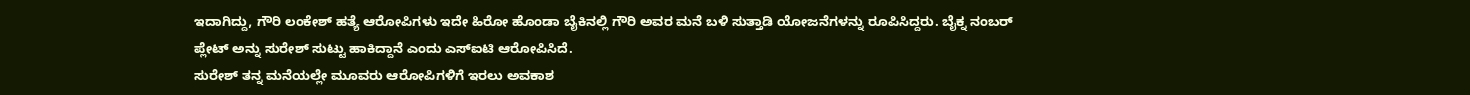ಇದಾಗಿದ್ದು, ಗೌರಿ ಲಂಕೇಶ್ ಹತ್ಯೆ ಆರೋಪಿಗಳು ಇದೇ ಹಿರೋ ಹೊಂಡಾ ಬೈಕಿನಲ್ಲಿ ಗೌರಿ ಅವರ ಮನೆ ಬಳಿ ಸುತ್ತಾಡಿ ಯೋಜನೆಗಳನ್ನು ರೂಪಿಸಿದ್ದರು. ಬೈಕ್ನ ನಂಬರ್ ಪ್ಲೇಟ್ ಅನ್ನು ಸುರೇಶ್ ಸುಟ್ಟು ಹಾಕಿದ್ದಾನೆ ಎಂದು ಎಸ್ಐಟಿ ಆರೋಪಿಸಿದೆ.
ಸುರೇಶ್ ತನ್ನ ಮನೆಯಲ್ಲೇ ಮೂವರು ಆರೋಪಿಗಳಿಗೆ ಇರಲು ಅವಕಾಶ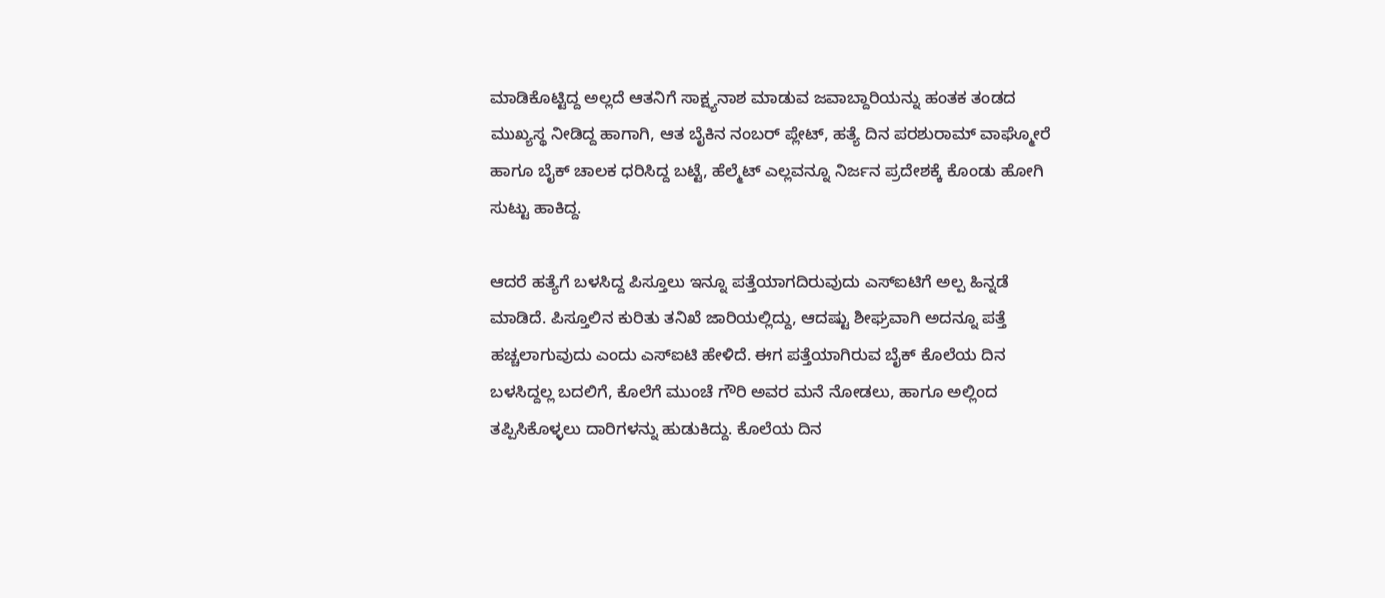ಮಾಡಿಕೊಟ್ಟಿದ್ದ ಅಲ್ಲದೆ ಆತನಿಗೆ ಸಾಕ್ಷ್ಯನಾಶ ಮಾಡುವ ಜವಾಬ್ದಾರಿಯನ್ನು ಹಂತಕ ತಂಡದ ಮುಖ್ಯಸ್ಥ ನೀಡಿದ್ದ ಹಾಗಾಗಿ, ಆತ ಬೈಕಿನ ನಂಬರ್ ಪ್ಲೇಟ್, ಹತ್ಯೆ ದಿನ ಪರಶುರಾಮ್ ವಾಘ್ಮೋರೆ ಹಾಗೂ ಬೈಕ್ ಚಾಲಕ ಧರಿಸಿದ್ದ ಬಟ್ಟೆ, ಹೆಲ್ಮೆಟ್ ಎಲ್ಲವನ್ನೂ ನಿರ್ಜನ ಪ್ರದೇಶಕ್ಕೆ ಕೊಂಡು ಹೋಗಿ ಸುಟ್ಟು ಹಾಕಿದ್ದ.

ಆದರೆ ಹತ್ಯೆಗೆ ಬಳಸಿದ್ದ ಪಿಸ್ತೂಲು ಇನ್ನೂ ಪತ್ತೆಯಾಗದಿರುವುದು ಎಸ್ಐಟಿಗೆ ಅಲ್ಪ ಹಿನ್ನಡೆ ಮಾಡಿದೆ. ಪಿಸ್ತೂಲಿನ ಕುರಿತು ತನಿಖೆ ಜಾರಿಯಲ್ಲಿದ್ದು, ಆದಷ್ಟು ಶೀಘ್ರವಾಗಿ ಅದನ್ನೂ ಪತ್ತೆ ಹಚ್ಚಲಾಗುವುದು ಎಂದು ಎಸ್ಐಟಿ ಹೇಳಿದೆ. ಈಗ ಪತ್ತೆಯಾಗಿರುವ ಬೈಕ್ ಕೊಲೆಯ ದಿನ ಬಳಸಿದ್ದಲ್ಲ ಬದಲಿಗೆ, ಕೊಲೆಗೆ ಮುಂಚೆ ಗೌರಿ ಅವರ ಮನೆ ನೋಡಲು, ಹಾಗೂ ಅಲ್ಲಿಂದ ತಪ್ಪಿಸಿಕೊಳ್ಳಲು ದಾರಿಗಳನ್ನು ಹುಡುಕಿದ್ದು. ಕೊಲೆಯ ದಿನ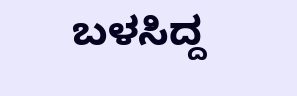ಬಳಸಿದ್ದ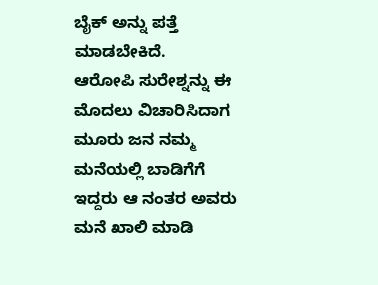ಬೈಕ್ ಅನ್ನು ಪತ್ತೆ ಮಾಡಬೇಕಿದೆ.
ಆರೋಪಿ ಸುರೇಶ್ನನ್ನು ಈ ಮೊದಲು ವಿಚಾರಿಸಿದಾಗ ಮೂರು ಜನ ನಮ್ಮ ಮನೆಯಲ್ಲಿ ಬಾಡಿಗೆಗೆ ಇದ್ದರು ಆ ನಂತರ ಅವರು ಮನೆ ಖಾಲಿ ಮಾಡಿ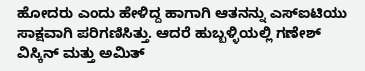ಹೋದರು ಎಂದು ಹೇಳಿದ್ದ ಹಾಗಾಗಿ ಆತನನ್ನು ಎಸ್ಐಟಿಯು ಸಾಕ್ಷವಾಗಿ ಪರಿಗಣಿಸಿತ್ತು. ಆದರೆ ಹುಬ್ಬಳ್ಳಿಯಲ್ಲಿ ಗಣೇಶ್ ವಿಸ್ಕಿನ್ ಮತ್ತು ಅಮಿತ್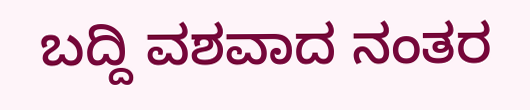ಬದ್ದಿ ವಶವಾದ ನಂತರ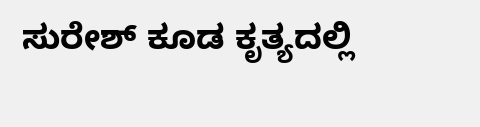ಸುರೇಶ್ ಕೂಡ ಕೃತ್ಯದಲ್ಲಿ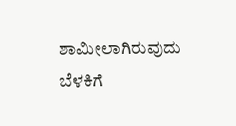ಶಾಮೀಲಾಗಿರುವುದು ಬೆಳಕಿಗೆ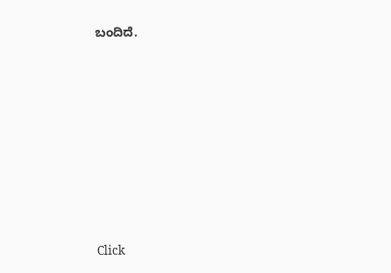ಬಂದಿದೆ.












Click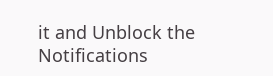it and Unblock the Notifications